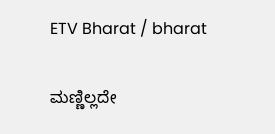ETV Bharat / bharat

ಮಣ್ಣಿಲ್ಲದೇ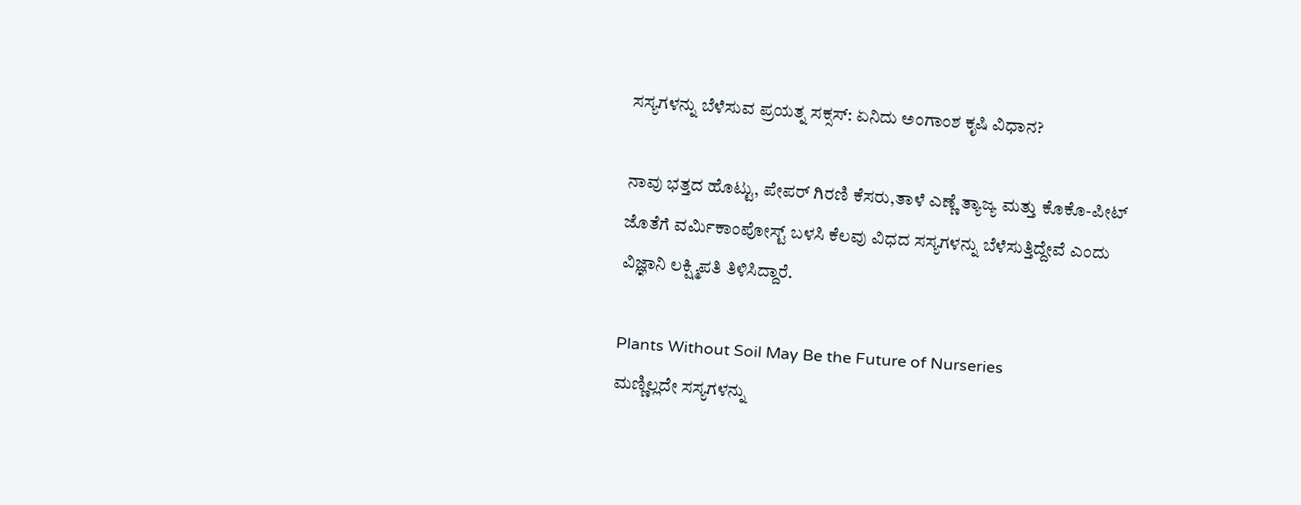ಸಸ್ಯಗಳನ್ನು ಬೆಳೆಸುವ ಪ್ರಯತ್ನ ಸಕ್ಸಸ್: ಏನಿದು ಅಂಗಾಂಶ ಕೃಷಿ ವಿಧಾನ?

ನಾವು ಭತ್ತದ ಹೊಟ್ಟು, ಪೇಪರ್ ಗಿರಣಿ ಕೆಸರು,ತಾಳೆ ಎಣ್ಣೆ ತ್ಯಾಜ್ಯ ಮತ್ತು ಕೊಕೊ-ಪೀಟ್ ಜೊತೆಗೆ ವರ್ಮಿಕಾಂಪೋಸ್ಟ್ ಬಳಸಿ ಕೆಲವು ವಿಧದ ಸಸ್ಯಗಳನ್ನು ಬೆಳೆಸುತ್ತಿದ್ದೇವೆ ಎಂದು ವಿಜ್ಞಾನಿ ಲಕ್ಷ್ಮಿಪತಿ ತಿಳಿಸಿದ್ದಾರೆ.

Plants Without Soil May Be the Future of Nurseries
ಮಣ್ಣಿಲ್ಲದೇ ಸಸ್ಯಗಳನ್ನು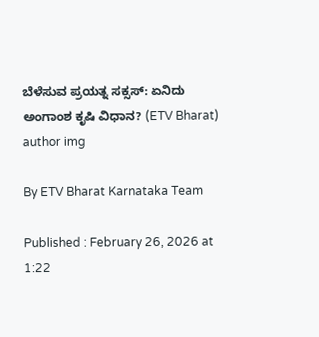ಬೆಳೆಸುವ ಪ್ರಯತ್ನ ಸಕ್ಸಸ್: ಏನಿದು ಅಂಗಾಂಶ ಕೃಷಿ ವಿಧಾನ? (ETV Bharat)
author img

By ETV Bharat Karnataka Team

Published : February 26, 2026 at 1:22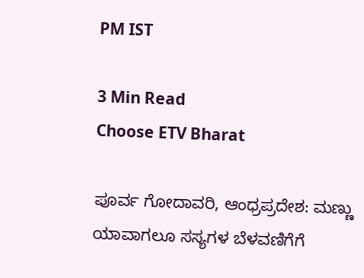PM IST

3 Min Read
Choose ETV Bharat

ಪೂರ್ವ ಗೋದಾವರಿ, ಆಂಧ್ರಪ್ರದೇಶ: ಮಣ್ಣು ಯಾವಾಗಲೂ ಸಸ್ಯಗಳ ಬೆಳವಣಿಗೆಗೆ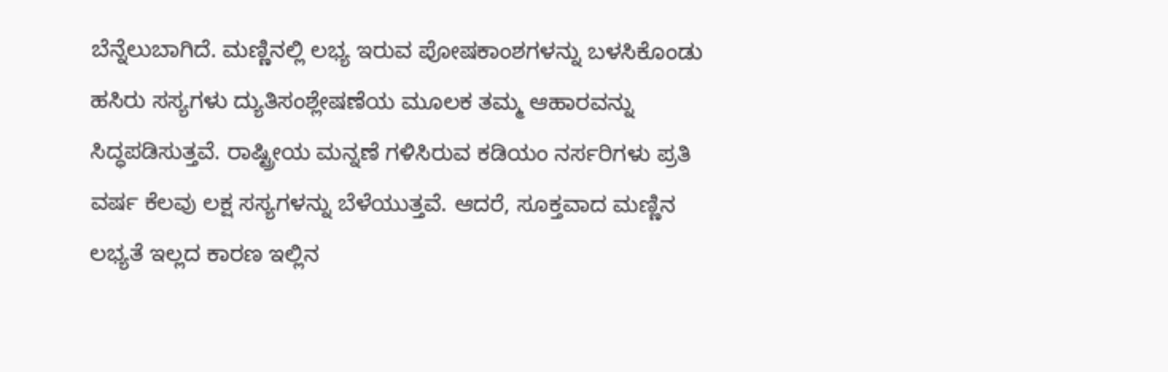ಬೆನ್ನೆಲುಬಾಗಿದೆ. ಮಣ್ಣಿನಲ್ಲಿ ಲಭ್ಯ ಇರುವ ಪೋಷಕಾಂಶಗಳನ್ನು ಬಳಸಿಕೊಂಡು ಹಸಿರು ಸಸ್ಯಗಳು ದ್ಯುತಿಸಂಶ್ಲೇಷಣೆಯ ಮೂಲಕ ತಮ್ಮ ಆಹಾರವನ್ನು ಸಿದ್ಧಪಡಿಸುತ್ತವೆ. ರಾಷ್ಟ್ರೀಯ ಮನ್ನಣೆ ಗಳಿಸಿರುವ ಕಡಿಯಂ ನರ್ಸರಿಗಳು ಪ್ರತಿ ವರ್ಷ ಕೆಲವು ಲಕ್ಷ ಸಸ್ಯಗಳನ್ನು ಬೆಳೆಯುತ್ತವೆ. ಆದರೆ, ಸೂಕ್ತವಾದ ಮಣ್ಣಿನ ಲಭ್ಯತೆ ಇಲ್ಲದ ಕಾರಣ ಇಲ್ಲಿನ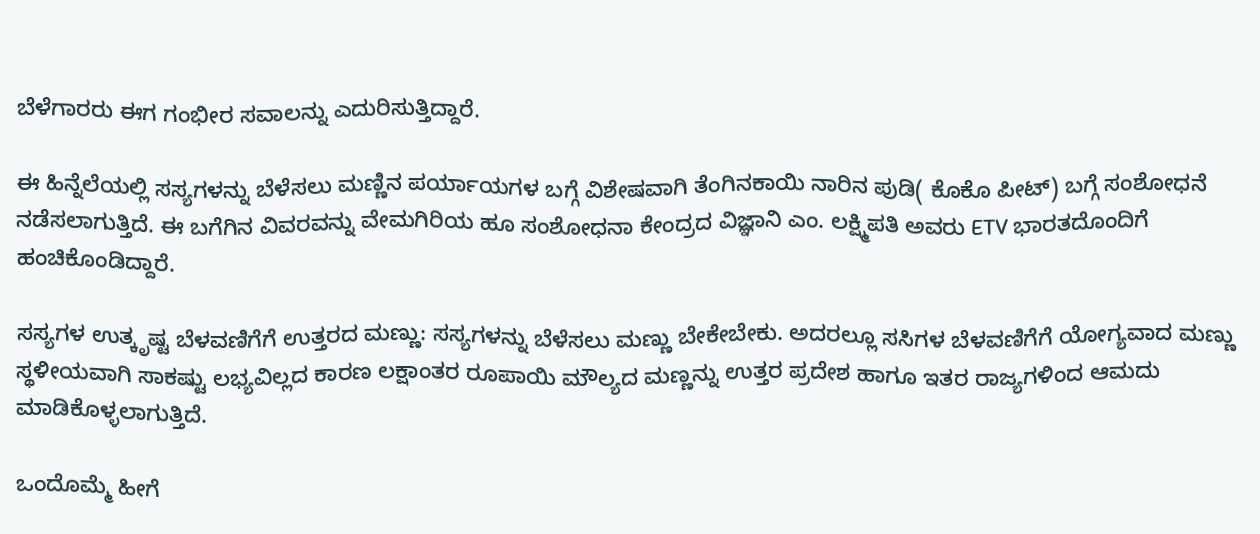ಬೆಳೆಗಾರರು ಈಗ ಗಂಭೀರ ಸವಾಲನ್ನು ಎದುರಿಸುತ್ತಿದ್ದಾರೆ.

ಈ ಹಿನ್ನೆಲೆಯಲ್ಲಿ ಸಸ್ಯಗಳನ್ನು ಬೆಳೆಸಲು ಮಣ್ಣಿನ ಪರ್ಯಾಯಗಳ ಬಗ್ಗೆ ವಿಶೇಷವಾಗಿ ತೆಂಗಿನಕಾಯಿ ನಾರಿನ ಪುಡಿ( ಕೊಕೊ ಪೀಟ್) ಬಗ್ಗೆ ಸಂಶೋಧನೆ ನಡೆಸಲಾಗುತ್ತಿದೆ. ಈ ಬಗೆಗಿನ ವಿವರವನ್ನು ವೇಮಗಿರಿಯ ಹೂ ಸಂಶೋಧನಾ ಕೇಂದ್ರದ ವಿಜ್ಞಾನಿ ಎಂ. ಲಕ್ಷ್ಮಿಪತಿ ಅವರು ETV ಭಾರತದೊಂದಿಗೆ ಹಂಚಿಕೊಂಡಿದ್ದಾರೆ.

ಸಸ್ಯಗಳ ಉತ್ಕೃಷ್ಟ ಬೆಳವಣಿಗೆಗೆ ಉತ್ತರದ ಮಣ್ಣು: ಸಸ್ಯಗಳನ್ನು ಬೆಳೆಸಲು ಮಣ್ಣು ಬೇಕೇಬೇಕು. ಅದರಲ್ಲೂ ಸಸಿಗಳ ಬೆಳವಣಿಗೆಗೆ ಯೋಗ್ಯವಾದ ಮಣ್ಣು ಸ್ಥಳೀಯವಾಗಿ ಸಾಕಷ್ಟು ಲಭ್ಯವಿಲ್ಲದ ಕಾರಣ ಲಕ್ಷಾಂತರ ರೂಪಾಯಿ ಮೌಲ್ಯದ ಮಣ್ಣನ್ನು ಉತ್ತರ ಪ್ರದೇಶ ಹಾಗೂ ಇತರ ರಾಜ್ಯಗಳಿಂದ ಆಮದು ಮಾಡಿಕೊಳ್ಳಲಾಗುತ್ತಿದೆ.

ಒಂದೊಮ್ಮೆ ಹೀಗೆ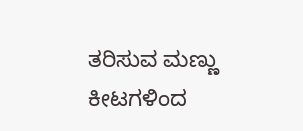ತರಿಸುವ ಮಣ್ಣು ಕೀಟಗಳಿಂದ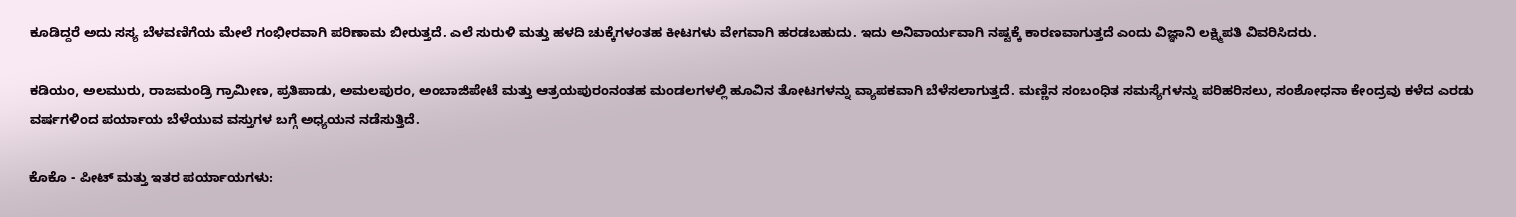ಕೂಡಿದ್ದರೆ ಅದು ಸಸ್ಯ ಬೆಳವಣಿಗೆಯ ಮೇಲೆ ಗಂಭೀರವಾಗಿ ಪರಿಣಾಮ ಬೀರುತ್ತದೆ. ಎಲೆ ಸುರುಳಿ ಮತ್ತು ಹಳದಿ ಚುಕ್ಕೆಗಳಂತಹ ಕೀಟಗಳು ವೇಗವಾಗಿ ಹರಡಬಹುದು. ಇದು ಅನಿವಾರ್ಯವಾಗಿ ನಷ್ಟಕ್ಕೆ ಕಾರಣವಾಗುತ್ತದೆ ಎಂದು ವಿಜ್ಞಾನಿ ಲಕ್ಷ್ಮಿಪತಿ ವಿವರಿಸಿದರು.

ಕಡಿಯಂ, ಅಲಮುರು, ರಾಜಮಂಡ್ರಿ ಗ್ರಾಮೀಣ, ಪ್ರತಿಪಾಡು, ಅಮಲಪುರಂ, ಅಂಬಾಜಿಪೇಟೆ ಮತ್ತು ಆತ್ರಯಪುರಂನಂತಹ ಮಂಡಲಗಳಲ್ಲಿ ಹೂವಿನ ತೋಟಗಳನ್ನು ವ್ಯಾಪಕವಾಗಿ ಬೆಳೆಸಲಾಗುತ್ತದೆ. ಮಣ್ಣಿನ ಸಂಬಂಧಿತ ಸಮಸ್ಯೆಗಳನ್ನು ಪರಿಹರಿಸಲು, ಸಂಶೋಧನಾ ಕೇಂದ್ರವು ಕಳೆದ ಎರಡು ವರ್ಷಗಳಿಂದ ಪರ್ಯಾಯ ಬೆಳೆಯುವ ವಸ್ತುಗಳ ಬಗ್ಗೆ ಅಧ್ಯಯನ ನಡೆಸುತ್ತಿದೆ.

ಕೊಕೊ - ಪೀಟ್ ಮತ್ತು ಇತರ ಪರ್ಯಾಯಗಳು: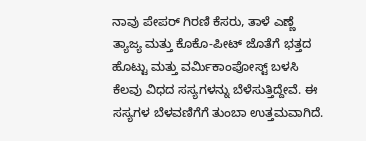ನಾವು ಪೇಪರ್ ಗಿರಣಿ ಕೆಸರು, ತಾಳೆ ಎಣ್ಣೆ ತ್ಯಾಜ್ಯ ಮತ್ತು ಕೊಕೊ-ಪೀಟ್ ಜೊತೆಗೆ ಭತ್ತದ ಹೊಟ್ಟು ಮತ್ತು ವರ್ಮಿಕಾಂಪೋಸ್ಟ್ ಬಳಸಿ ಕೆಲವು ವಿಧದ ಸಸ್ಯಗಳನ್ನು ಬೆಳೆಸುತ್ತಿದ್ದೇವೆ. ಈ ಸಸ್ಯಗಳ ಬೆಳವಣಿಗೆಗೆ ತುಂಬಾ ಉತ್ತಮವಾಗಿದೆ.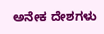ಅನೇಕ ದೇಶಗಳು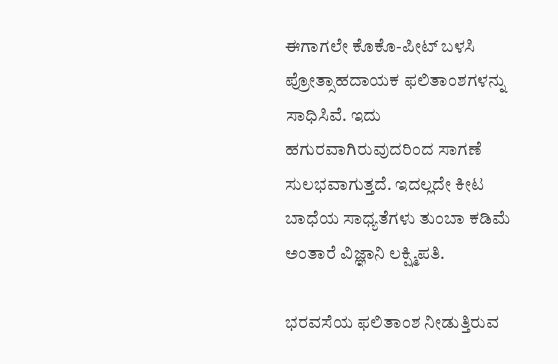ಈಗಾಗಲೇ ಕೊಕೊ-ಪೀಟ್ ಬಳಸಿ ಪ್ರೋತ್ಸಾಹದಾಯಕ ಫಲಿತಾಂಶಗಳನ್ನು ಸಾಧಿಸಿವೆ. ಇದು ಹಗುರವಾಗಿರುವುದರಿಂದ ಸಾಗಣೆ ಸುಲಭವಾಗುತ್ತದೆ. ಇದಲ್ಲದೇ ಕೀಟ ಬಾಧೆಯ ಸಾಧ್ಯತೆಗಳು ತುಂಬಾ ಕಡಿಮೆ ಅಂತಾರೆ ವಿಜ್ಞಾನಿ ಲಕ್ಷ್ಮಿಪತಿ.

ಭರವಸೆಯ ಫಲಿತಾಂಶ ನೀಡುತ್ತಿರುವ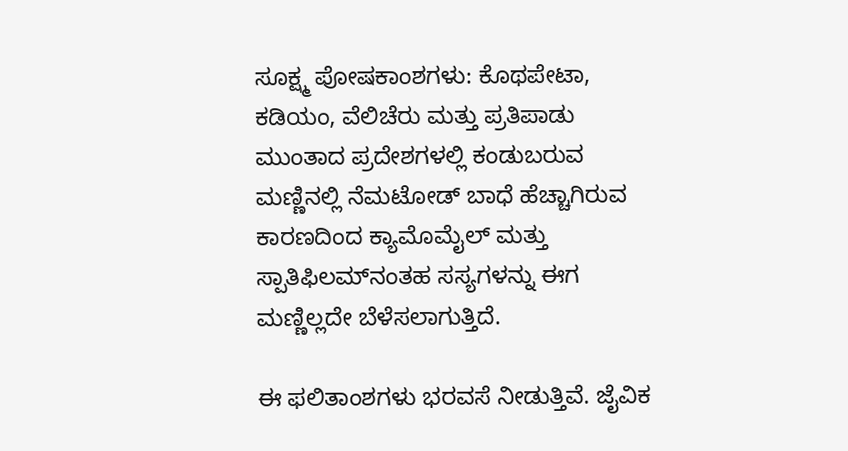ಸೂಕ್ಷ್ಮ ಪೋಷಕಾಂಶಗಳು: ಕೊಥಪೇಟಾ, ಕಡಿಯಂ, ವೆಲಿಚೆರು ಮತ್ತು ಪ್ರತಿಪಾಡು ಮುಂತಾದ ಪ್ರದೇಶಗಳಲ್ಲಿ ಕಂಡುಬರುವ ಮಣ್ಣಿನಲ್ಲಿ ನೆಮಟೋಡ್ ಬಾಧೆ ಹೆಚ್ಚಾಗಿರುವ ಕಾರಣದಿಂದ ಕ್ಯಾಮೊಮೈಲ್ ಮತ್ತು ಸ್ಪಾತಿಫಿಲಮ್‌ನಂತಹ ಸಸ್ಯಗಳನ್ನು ಈಗ ಮಣ್ಣಿಲ್ಲದೇ ಬೆಳೆಸಲಾಗುತ್ತಿದೆ.

ಈ ಫಲಿತಾಂಶಗಳು ಭರವಸೆ ನೀಡುತ್ತಿವೆ. ಜೈವಿಕ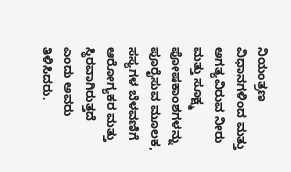ನಿಯಂತ್ರಣ ವಿಧಾನಗಳಿಂದ ಮತ್ತು ಅಗತ್ಯವಿರುವ ನೀರು ಮತ್ತು ಸೂಕ್ಷ್ಮ ಪೋಷಕಾಂಶಗಳನ್ನು ಪೂರೈಸುವ ಮೂಲಕ, ಸಸ್ಯಗಳ ಬೆಳವಣಿಗೆ ಆರೋಗ್ಯಕರ ಮತ್ತು ಸ್ಥಿರವಾಗಿರುತ್ತದೆ ಎಂದು ಅವರು ತಿಳಿಸಿದರು.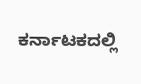ಕರ್ನಾಟಕದಲ್ಲಿ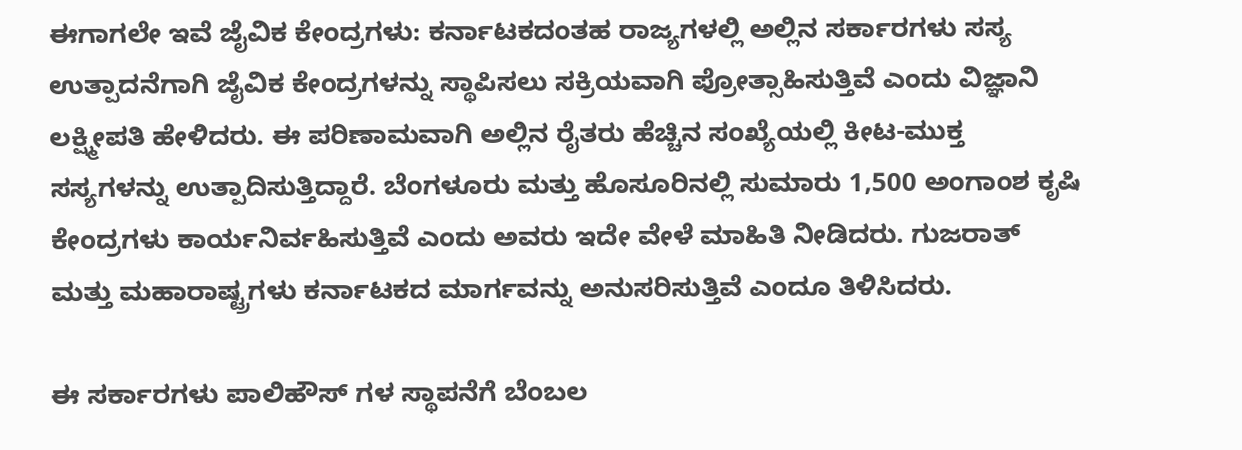ಈಗಾಗಲೇ ಇವೆ ಜೈವಿಕ ಕೇಂದ್ರಗಳು: ಕರ್ನಾಟಕದಂತಹ ರಾಜ್ಯಗಳಲ್ಲಿ ಅಲ್ಲಿನ ಸರ್ಕಾರಗಳು ಸಸ್ಯ ಉತ್ಪಾದನೆಗಾಗಿ ಜೈವಿಕ ಕೇಂದ್ರಗಳನ್ನು ಸ್ಥಾಪಿಸಲು ಸಕ್ರಿಯವಾಗಿ ಪ್ರೋತ್ಸಾಹಿಸುತ್ತಿವೆ ಎಂದು ವಿಜ್ಞಾನಿ ಲಕ್ಷ್ಮೀಪತಿ ಹೇಳಿದರು. ಈ ಪರಿಣಾಮವಾಗಿ ಅಲ್ಲಿನ ರೈತರು ಹೆಚ್ಚಿನ ಸಂಖ್ಯೆಯಲ್ಲಿ ಕೀಟ-ಮುಕ್ತ ಸಸ್ಯಗಳನ್ನು ಉತ್ಪಾದಿಸುತ್ತಿದ್ದಾರೆ. ಬೆಂಗಳೂರು ಮತ್ತು ಹೊಸೂರಿನಲ್ಲಿ ಸುಮಾರು 1,500 ಅಂಗಾಂಶ ಕೃಷಿ ಕೇಂದ್ರಗಳು ಕಾರ್ಯನಿರ್ವಹಿಸುತ್ತಿವೆ ಎಂದು ಅವರು ಇದೇ ವೇಳೆ ಮಾಹಿತಿ ನೀಡಿದರು. ಗುಜರಾತ್ ಮತ್ತು ಮಹಾರಾಷ್ಟ್ರಗಳು ಕರ್ನಾಟಕದ ಮಾರ್ಗವನ್ನು ಅನುಸರಿಸುತ್ತಿವೆ ಎಂದೂ ತಿಳಿಸಿದರು.

ಈ ಸರ್ಕಾರಗಳು ಪಾಲಿಹೌಸ್ ಗಳ ಸ್ಥಾಪನೆಗೆ ಬೆಂಬಲ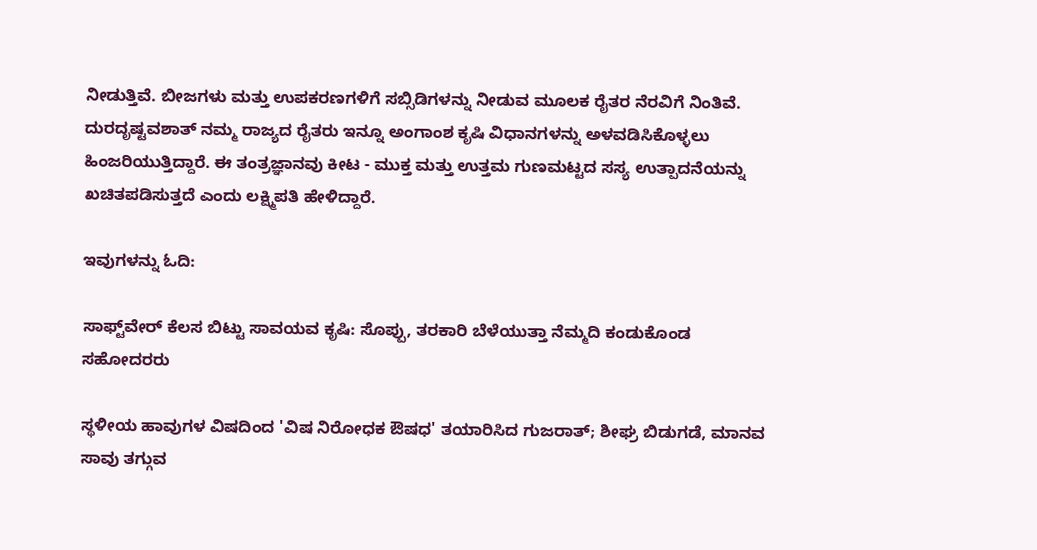ನೀಡುತ್ತಿವೆ. ಬೀಜಗಳು ಮತ್ತು ಉಪಕರಣಗಳಿಗೆ ಸಬ್ಸಿಡಿಗಳನ್ನು ನೀಡುವ ಮೂಲಕ ರೈತರ ನೆರವಿಗೆ ನಿಂತಿವೆ. ದುರದೃಷ್ಟವಶಾತ್ ನಮ್ಮ ರಾಜ್ಯದ ರೈತರು ಇನ್ನೂ ಅಂಗಾಂಶ ಕೃಷಿ ವಿಧಾನಗಳನ್ನು ಅಳವಡಿಸಿಕೊಳ್ಳಲು ಹಿಂಜರಿಯುತ್ತಿದ್ದಾರೆ. ಈ ತಂತ್ರಜ್ಞಾನವು ಕೀಟ - ಮುಕ್ತ ಮತ್ತು ಉತ್ತಮ ಗುಣಮಟ್ಟದ ಸಸ್ಯ ಉತ್ಪಾದನೆಯನ್ನು ಖಚಿತಪಡಿಸುತ್ತದೆ ಎಂದು ಲಕ್ಷ್ಮಿಪತಿ ಹೇಳಿದ್ದಾರೆ.

ಇವುಗಳನ್ನು ಓದಿ:

ಸಾಫ್ಟ್‌ವೇರ್‌ ಕೆಲಸ ಬಿಟ್ಟು ಸಾವಯವ ಕೃಷಿ: ಸೊಪ್ಪು, ತರಕಾರಿ ಬೆಳೆಯುತ್ತಾ ನೆಮ್ಮದಿ ಕಂಡುಕೊಂಡ ಸಹೋದರರು

ಸ್ಥಳೀಯ ಹಾವುಗಳ ವಿಷದಿಂದ 'ವಿಷ ನಿರೋಧಕ ಔಷಧ' ತಯಾರಿಸಿದ ಗುಜರಾತ್; ಶೀಘ್ರ ಬಿಡುಗಡೆ, ಮಾನವ ಸಾವು ತಗ್ಗುವ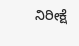ನಿರೀಕ್ಷೆ